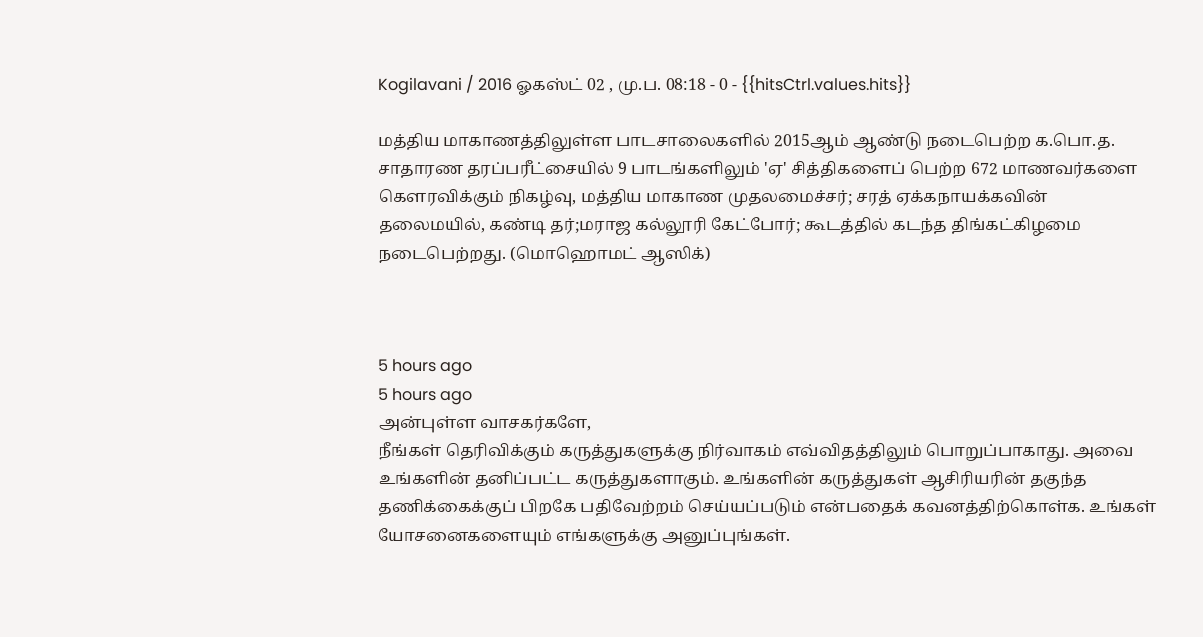Kogilavani / 2016 ஓகஸ்ட் 02 , மு.ப. 08:18 - 0 - {{hitsCtrl.values.hits}}

மத்திய மாகாணத்திலுள்ள பாடசாலைகளில் 2015ஆம் ஆண்டு நடைபெற்ற க.பொ.த. சாதாரண தரப்பரீட்சையில் 9 பாடங்களிலும் 'ஏ' சித்திகளைப் பெற்ற 672 மாணவர்களை கௌரவிக்கும் நிகழ்வு, மத்திய மாகாண முதலமைச்சர்; சரத் ஏக்கநாயக்கவின் தலைமயில், கண்டி தர்;மராஜ கல்லூரி கேட்போர்; கூடத்தில் கடந்த திங்கட்கிழமை நடைபெற்றது. (மொஹொமட் ஆஸிக்)



5 hours ago
5 hours ago
அன்புள்ள வாசகர்களே,
நீங்கள் தெரிவிக்கும் கருத்துகளுக்கு நிர்வாகம் எவ்விதத்திலும் பொறுப்பாகாது. அவை உங்களின் தனிப்பட்ட கருத்துகளாகும். உங்களின் கருத்துகள் ஆசிரியரின் தகுந்த தணிக்கைக்குப் பிறகே பதிவேற்றம் செய்யப்படும் என்பதைக் கவனத்திற்கொள்க. உங்கள் யோசனைகளையும் எங்களுக்கு அனுப்புங்கள்.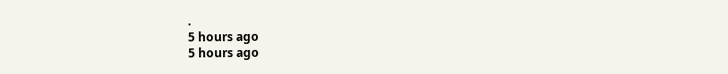.
5 hours ago
5 hours ago